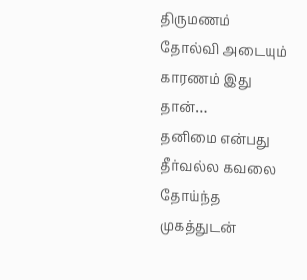திருமணம் தோல்வி அடையும் காரணம் இது தான்…
தனிமை என்பது தீர்வல்ல கவலை தோய்ந்த முகத்துடன்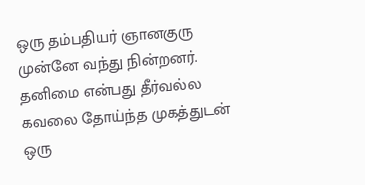ஒரு தம்பதியர் ஞானகுரு முன்னே வந்து நின்றனர்.
தனிமை என்பது தீர்வல்ல கவலை தோய்ந்த முகத்துடன் ஒரு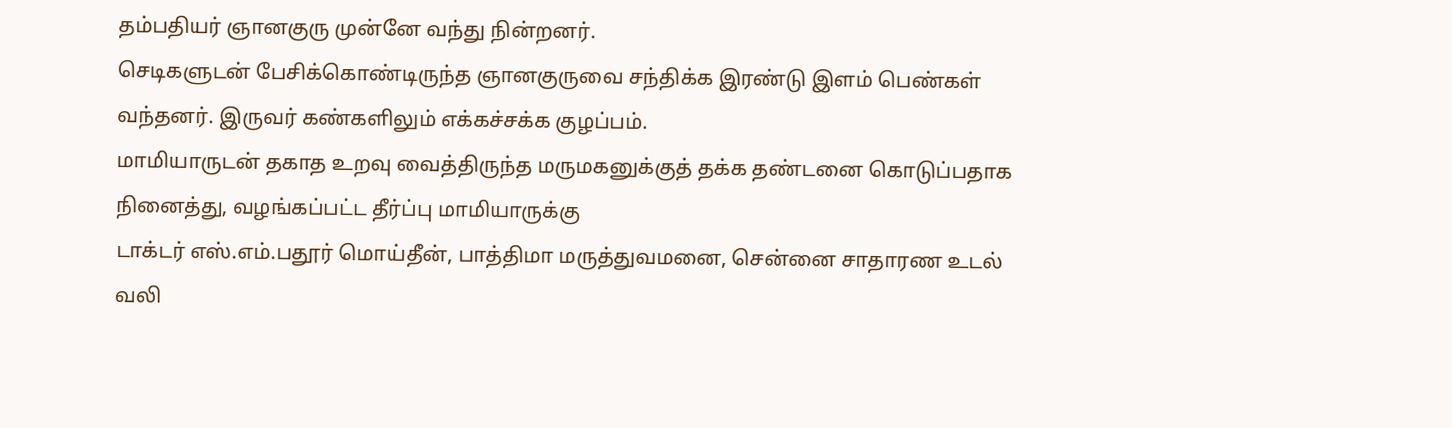தம்பதியர் ஞானகுரு முன்னே வந்து நின்றனர்.
செடிகளுடன் பேசிக்கொண்டிருந்த ஞானகுருவை சந்திக்க இரண்டு இளம் பெண்கள் வந்தனர். இருவர் கண்களிலும் எக்கச்சக்க குழப்பம்.
மாமியாருடன் தகாத உறவு வைத்திருந்த மருமகனுக்குத் தக்க தண்டனை கொடுப்பதாக நினைத்து, வழங்கப்பட்ட தீர்ப்பு மாமியாருக்கு
டாக்டர் எஸ்.எம்.பதூர் மொய்தீன், பாத்திமா மருத்துவமனை, சென்னை சாதாரண உடல் வலி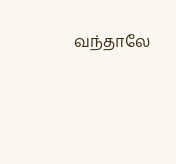வந்தாலே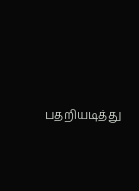பதறியடித்து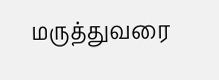மருத்துவரை